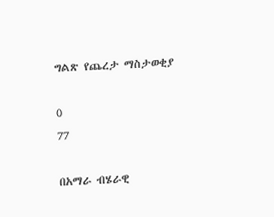ግልጽ የጨረታ ማስታወቂያ

0
77

በአማራ ብሄራዊ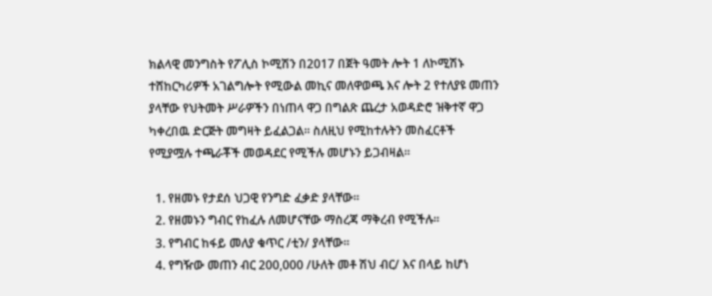ክልላዊ መንግስት የፖሊስ ኮሚሽን በ2017 በጀት ዓመት ሎት 1 ለኮሚሽኑ ተሸከርካሪዎች አገልግሎት የሚውል መኪና መለዋወጫ እና ሎት 2 የተለያዩ መጠን ያላቸው የህትመት ሥራዎችን በነጠላ ዋጋ በግልጽ ጨረታ አወዳድሮ ዝቅተኛ ዋጋ ካቀረበዉ ድርጅት መግዛት ይፈልጋል፡፡ ስለዚህ የሚከተሉትን መስፈርቶች የሚያሟሉ ተጫራቾች መወዳደር የሚችሉ መሆኑን ይጋብዛል፡፡

  1. የዘመኑ የታደሰ ህጋዊ የንግድ ፈቃድ ያላቸው፡፡
  2. የዘመኑን ግብር የከፈሉ ለመሆናቸው ማስረጃ ማቅረብ የሚችሉ፡፡
  3. የግብር ከፋይ መለያ ቁጥር /ቲን/ ያላቸው፡፡
  4. የግዥው መጠን ብር 200,000 /ሁለት መቶ ሽህ ብር/ እና በላይ ከሆነ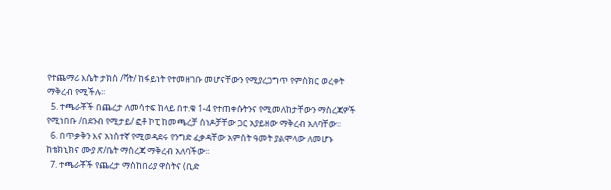የተጨማሪ እሴት ታክስ /ቫት/ ከፋይነት የተመዘገቡ መሆናቸውን የሚያረጋግጥ የምስክር ወረቀት ማቅረብ የሚችሉ፡፡
  5. ተጫራቾች በጨረታ ለመሳተፍ ከላይ በተ.ቁ 1-4 የተጠቀሱትንና የሚመለከታቸውን ማስረጃዎች የሚነበቡ /በደንብ የሚታይ/ ፎቶ ኮፒ ከመጫረቻ ሰነዶቻቸው ጋር አያይዘው ማቅረብ አለባቸው፡፡
  6. በጥቃቅን እና አነስተኛ የሚወዳደሩ የንግድ ፈቃዳቸው አምስት ዓመት ያልሞላው ለመሆኑ ከቴክኒክና ሙያ ጽ/ቤት ማስረጃ ማቅረብ አለባችው፡፡
  7. ተጫራቾች የጨረታ ማስከበሪያ ዋስትና (ቢድ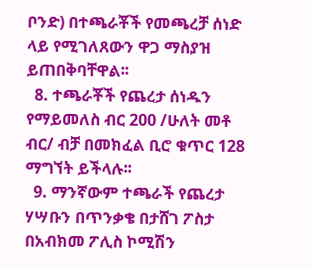ቦንድ) በተጫራቾች የመጫረቻ ሰነድ ላይ የሚገለጸውን ዋጋ ማስያዝ ይጠበቅባቸዋል፡፡
  8. ተጫራቾች የጨረታ ሰነዱን የማይመለስ ብር 200 /ሁለት መቶ ብር/ ብቻ በመክፈል ቢሮ ቁጥር 128 ማግኘት ይችላሉ፡፡
  9. ማንኛውም ተጫራች የጨረታ ሃሣቡን በጥንቃቄ በታሸገ ፖስታ በአብክመ ፖሊስ ኮሚሽን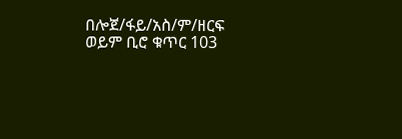በሎጀ/ፋይ/አስ/ም/ዘርፍ ወይም ቢሮ ቁጥር 103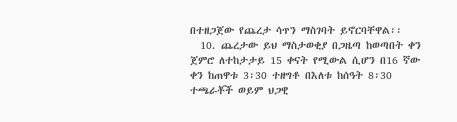በተዘጋጀው የጨረታ ሳጥን ማስገባት ይኖርባቸዋል፡፡
  10. ጨረታው ይህ ማስታወቂያ በጋዜጣ ከወጣበት ቀን ጀምሮ ለተከታታይ 15 ቀናት የሚውል ሲሆን በ16 ኛው ቀን ከጠዋቱ 3፡30 ተዘግቶ በእለቱ ከሰዓት 8፡30 ተጫራቾች ወይም ህጋዊ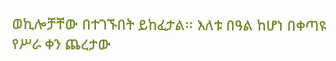ወኪሎቻቸው በተገኙበት ይከፈታል፡፡ እለቱ በዓል ከሆነ በቀጣዩ የሥራ ቀን ጨረታው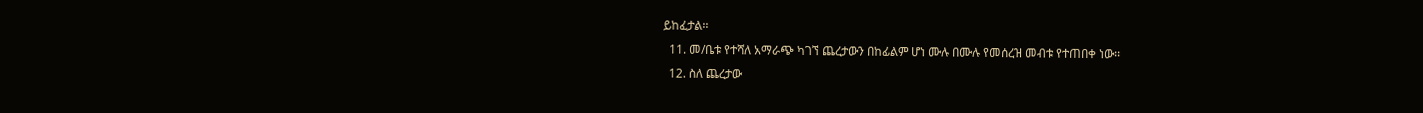ይከፈታል፡፡
  11. መ/ቤቱ የተሻለ አማራጭ ካገኘ ጨረታውን በከፊልም ሆነ ሙሉ በሙሉ የመሰረዝ መብቱ የተጠበቀ ነው፡፡
  12. ስለ ጨረታው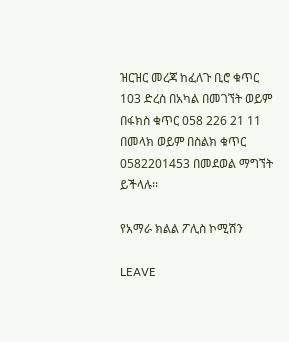ዝርዝር መረጃ ከፈለጉ ቢሮ ቁጥር 103 ድረስ በአካል በመገኘት ወይም በፋክስ ቁጥር 058 226 21 11 በመላክ ወይም በስልክ ቁጥር 0582201453 በመደወል ማግኘት ይችላሉ፡፡

የአማራ ክልል ፖሊስ ኮሚሽን

LEAVE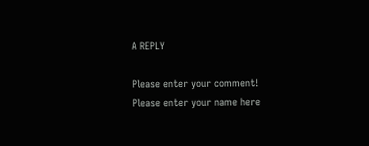A REPLY

Please enter your comment!
Please enter your name here